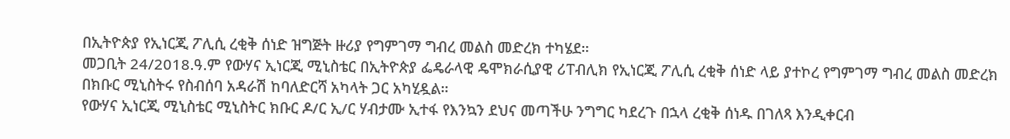በኢትዮጵያ የኢነርጂ ፖሊሲ ረቂቅ ሰነድ ዝግጅት ዙሪያ የግምገማ ግብረ መልስ መድረክ ተካሄደ።
መጋቢት 24/2018.ዓ.ም የውሃና ኢነርጂ ሚኒስቴር በኢትዮጵያ ፌዴራላዊ ዴሞክራሲያዊ ሪፐብሊክ የኢነርጂ ፖሊሲ ረቂቅ ሰነድ ላይ ያተኮረ የግምገማ ግብረ መልስ መድረክ በክቡር ሚኒስትሩ የስብሰባ አዳራሽ ከባለድርሻ አካላት ጋር አካሂዷል።
የውሃና ኢነርጂ ሚኒስቴር ሚኒስትር ክቡር ዶ/ር ኢ/ር ሃብታሙ ኢተፋ የእንኳን ደህና መጣችሁ ንግግር ካደረጉ በኋላ ረቂቅ ሰነዱ በገለጻ እንዲቀርብ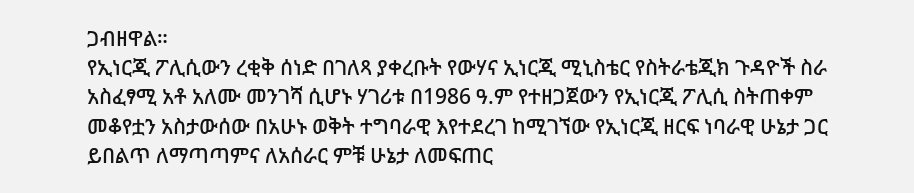ጋብዘዋል።
የኢነርጂ ፖሊሲውን ረቂቅ ሰነድ በገለጻ ያቀረቡት የውሃና ኢነርጂ ሚኒስቴር የስትራቴጂክ ጉዳዮች ስራ አስፈፃሚ አቶ አለሙ መንገሻ ሲሆኑ ሃገሪቱ በ1986 ዓ.ም የተዘጋጀውን የኢነርጂ ፖሊሲ ስትጠቀም መቆየቷን አስታውሰው በአሁኑ ወቅት ተግባራዊ እየተደረገ ከሚገኘው የኢነርጂ ዘርፍ ነባራዊ ሁኔታ ጋር ይበልጥ ለማጣጣምና ለአሰራር ምቹ ሁኔታ ለመፍጠር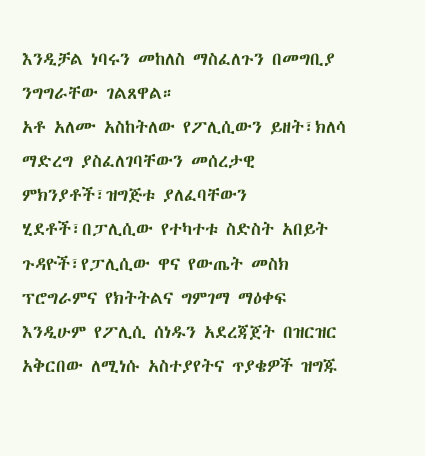እንዲቻል ነባሩን መከለስ ማስፈለጉን በመግቢያ ንግግራቸው ገልጸዋል።
አቶ አለሙ አስከትለው የፖሊሲውን ይዘት፣ክለሳ ማድረግ ያስፈለገባቸውን መሰረታዊ ምክንያቶች፣ዝግጅቱ ያለፈባቸውን ሂደቶች፣በፓሊሲው የተካተቱ ስድስት አበይት ጉዳዮች፣የፓሊሲው ዋና የውጤት መስክ ፕሮግራምና የክትትልና ግምገማ ማዕቀፍ እንዲሁም የፖሊሲ ሰነዱን አደረጃጀት በዝርዝር አቅርበው ለሚነሱ አስተያየትና ጥያቄዎች ዝግጁ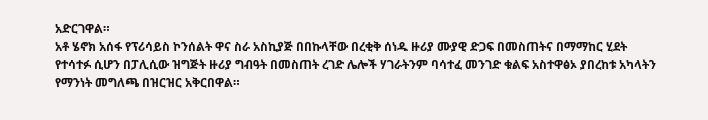አድርገዋል።
አቶ ሄኖክ አሰፋ የፕሪሳይስ ኮንሰልት ዋና ስራ አስኪያጅ በበኩላቸው በረቂቅ ሰነዱ ዙሪያ ሙያዊ ድጋፍ በመስጠትና በማማከር ሂደት የተሳተፉ ሲሆን በፓሊሲው ዝግጅት ዙሪያ ግብዓት በመስጠት ረገድ ሌሎች ሃገራትንም ባሳተፈ መንገድ ቁልፍ አስተዋፅኦ ያበረከቱ አካላትን የማንነት መግለጫ በዝርዝር አቅርበዋል።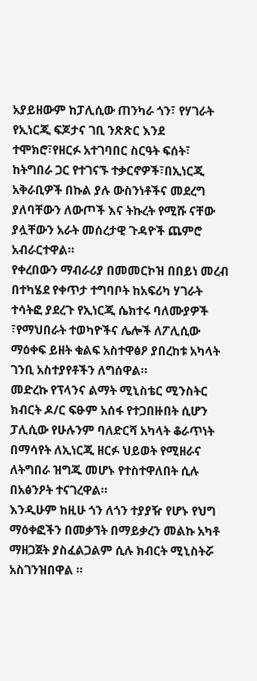አያይዘውም ከፓሊሲው ጠንካራ ጎን፣ የሃገራት የኢነርጂ ፍጆታና ገቢ ንጽጽር እንደ ተሞክሮ፣የዘርፉ አተገባበር ስርዓት ፍሰት፣ ከትግበራ ጋር የተገናኙ ተቃርኖዎች፣በኢነርጂ አቅራቢዎች በኩል ያሉ ውስንነቶችና መደረግ ያለባቸውን ለውጦች እና ትኩረት የሚሹ ናቸው ያሏቸውን አራት መሰረታዊ ጉዳዮች ጨምሮ አብራርተዋል።
የቀረበውን ማብራሪያ በመመርኮዝ በበይነ መረብ በተካሄደ የቀጥታ ተግባቦት ከአፍሪካ ሃገራት ተሳትፎ ያደረጉ የኢነርጂ ሴክተሩ ባለሙያዎች ፣የማህበራት ተወካዮችና ሌሎች ለፖሊሲው ማዕቀፍ ይዘት ቁልፍ አስተዋፅዖ ያበረከቱ አካላት ገንቢ አስተያየቶችን ለግሰዋል።
መድረኩ የፕላንና ልማት ሚኒስቴር ሚንስትር ክብርት ዶ/ር ፍፁም አሰፋ የተጋበዙበት ሲሆን ፓሊሲው የሁሉንም ባለድርሻ አካላት ቆራጥነት በማሳየት ለኢነርጂ ዘርፉ ህይወት የሚዘራና ለትግበራ ዝግጁ መሆኑ የተስተዋለበት ሲሉ በአፅንዖት ተናገረዋል።
እንዲሁም ከዚሁ ጎን ለጎን ተያያዥ የሆኑ የህግ ማዕቀፎችን በመቃኘት በማይቃረን መልኩ አካቶ ማዘጋጀት ያስፈልጋልም ሲሉ ክብርት ሚኒስትሯ አስገንዝበዋል ።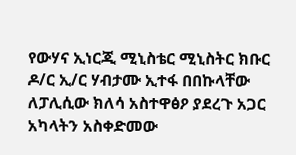የውሃና ኢነርጂ ሚኒስቴር ሚኒስትር ክቡር ዶ/ር ኢ/ር ሃብታሙ ኢተፋ በበኩላቸው ለፓሊሲው ክለሳ አስተዋፅዖ ያደረጉ አጋር አካላትን አስቀድመው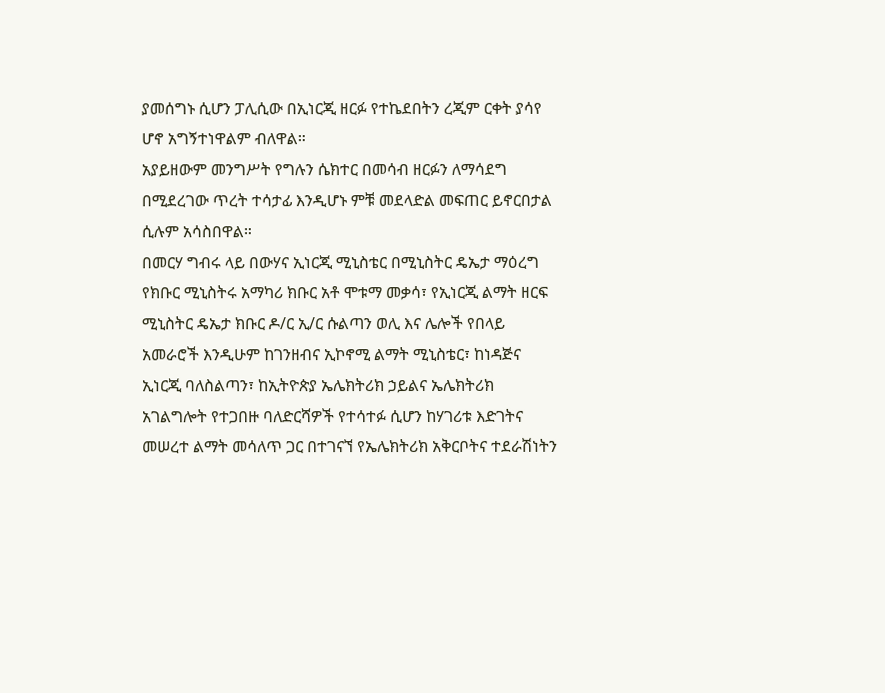ያመሰግኑ ሲሆን ፓሊሲው በኢነርጂ ዘርፉ የተኬደበትን ረጂም ርቀት ያሳየ ሆኖ አግኝተነዋልም ብለዋል።
አያይዘውም መንግሥት የግሉን ሴክተር በመሳብ ዘርፉን ለማሳደግ በሚደረገው ጥረት ተሳታፊ እንዲሆኑ ምቹ መደላድል መፍጠር ይኖርበታል ሲሉም አሳስበዋል።
በመርሃ ግብሩ ላይ በውሃና ኢነርጂ ሚኒስቴር በሚኒስትር ዴኤታ ማዕረግ የክቡር ሚኒስትሩ አማካሪ ክቡር አቶ ሞቱማ መቃሳ፣ የኢነርጂ ልማት ዘርፍ ሚኒስትር ዴኤታ ክቡር ዶ/ር ኢ/ር ሱልጣን ወሊ እና ሌሎች የበላይ አመራሮች እንዲሁም ከገንዘብና ኢኮኖሚ ልማት ሚኒስቴር፣ ከነዳጅና ኢነርጂ ባለስልጣን፣ ከኢትዮጵያ ኤሌክትሪክ ኃይልና ኤሌክትሪክ አገልግሎት የተጋበዙ ባለድርሻዎች የተሳተፉ ሲሆን ከሃገሪቱ እድገትና መሠረተ ልማት መሳለጥ ጋር በተገናኘ የኤሌክትሪክ አቅርቦትና ተደራሽነትን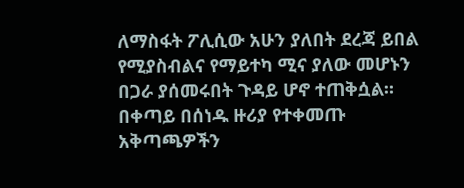ለማስፋት ፖሊሲው አሁን ያለበት ደረጃ ይበል የሚያስብልና የማይተካ ሚና ያለው መሆኑን በጋራ ያሰመሩበት ጉዳይ ሆኖ ተጠቅሷል።
በቀጣይ በሰነዱ ዙሪያ የተቀመጡ አቅጣጫዎችን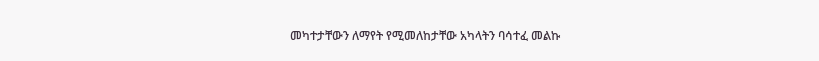መካተታቸውን ለማየት የሚመለከታቸው አካላትን ባሳተፈ መልኩ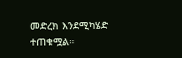መድረክ እንደሚካሄድ ተጠቁሟል።